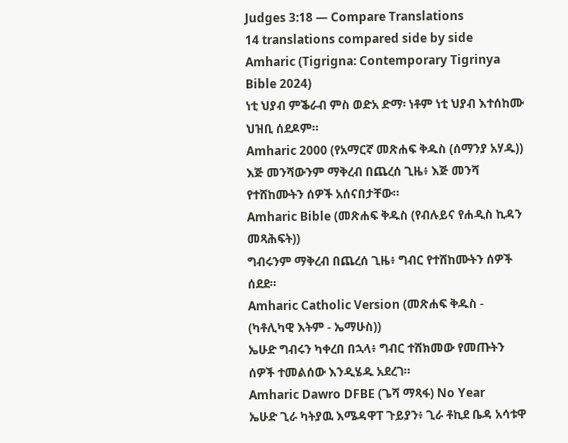Judges 3:18 — Compare Translations
14 translations compared side by side
Amharic (Tigrigna: Contemporary Tigrinya Bible 2024)
ነቲ ህያብ ምቕራብ ምስ ወድአ ድማ፡ ነቶም ነቲ ህያብ እተሰከሙ ህዝቢ ሰደዶም።
Amharic 2000 (የአማርኛ መጽሐፍ ቅዱስ (ሰማንያ አሃዱ))
እጅ መንሻውንም ማቅረብ በጨረሰ ጊዜ፥ እጅ መንሻ የተሸከሙትን ሰዎች አሰናበታቸው።
Amharic Bible (መጽሐፍ ቅዱስ (የብሉይና የሐዲስ ኪዳን መጻሕፍት))
ግብሩንም ማቅረብ በጨረሰ ጊዜ፥ ግብር የተሸከሙትን ሰዎች ሰደደ።
Amharic Catholic Version (መጽሐፍ ቅዱስ - (ካቶሊካዊ እትም - ኤማሁስ))
ኤሁድ ግብሩን ካቀረበ በኋላ፥ ግብር ተሸክመው የመጡትን ሰዎች ተመልሰው እንዲሄዱ አደረገ።
Amharic Dawro DFBE (ጌሻ ማጻፋ) No Year
ኤሁድ ጊራ ካትያዉ እሜዳዋፐ ጉይያን፥ ጊራ ቶኪደ ቤዳ አሳቱዋ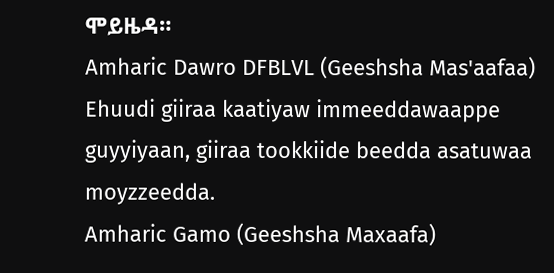ሞይዜዳ።
Amharic Dawro DFBLVL (Geeshsha Mas'aafaa)
Ehuudi giiraa kaatiyaw immeeddawaappe guyyiyaan, giiraa tookkiide beedda asatuwaa moyzzeedda.
Amharic Gamo (Geeshsha Maxaafa)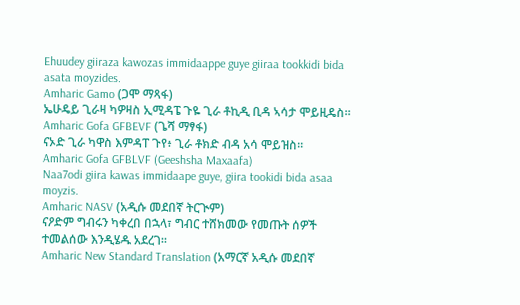Ehuudey giiraza kawozas immidaappe guye giiraa tookkidi bida asata moyzides.
Amharic Gamo (ጋሞ ማጻፋ)
ኤሁዴይ ጊራዛ ካዎዛስ ኢሚዳፔ ጉዬ ጊራ ቶኪዲ ቢዳ ኣሳታ ሞይዚዴስ።
Amharic Gofa GFBEVF (ጌሻ ማፃፋ)
ናኦድ ጊራ ካዋስ እምዳፐ ጉየ፥ ጊራ ቶክድ ብዳ አሳ ሞይዝስ።
Amharic Gofa GFBLVF (Geeshsha Maxaafa)
Naa7odi giira kawas immidaape guye, giira tookidi bida asaa moyzis.
Amharic NASV (አዲሱ መደበኛ ትርጒም)
ናዖድም ግብሩን ካቀረበ በኋላ፣ ግብር ተሸክመው የመጡት ሰዎች ተመልሰው እንዲሄዱ አደረገ።
Amharic New Standard Translation (አማርኛ አዲሱ መደበኛ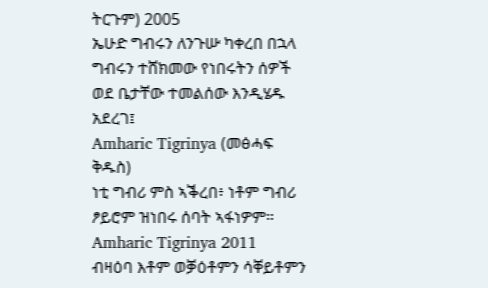ትርጉም) 2005
ኤሁድ ግብሩን ለንጉሡ ካቀረበ በኋላ ግብሩን ተሸክመው የነበሩትን ሰዎች ወደ ቤታቸው ተመልሰው እንዲሄዱ አደረገ፤
Amharic Tigrinya (መፅሓፍ ቅዱስ)
ነቲ ግብሪ ምስ ኣቕረበ፥ ነቶም ግብሪ ፆይሮም ዝነበሩ ሰባት ኣፋነዎም።
Amharic Tigrinya 2011
ብዛዕባ እቶም ወቓዕቶምን ሳቐይቶምን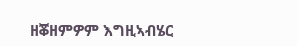ዘቖዘምዎም እግዚኣብሄር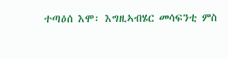ተጣዕሰ እሞ፡ እግዚኣብሄር መሳፍንቲ ምስ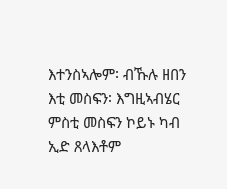እተንስኣሎም፡ ብኹሉ ዘበን እቲ መስፍን፡ እግዚኣብሄር ምስቲ መስፍን ኮይኑ ካብ ኢድ ጸላእቶም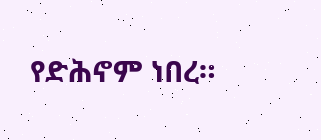የድሕኖም ነበረ።